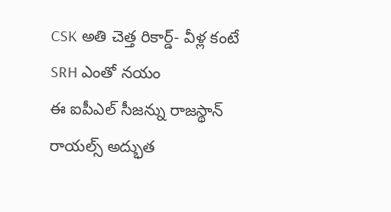CSK అతి చెత్త రికార్డ్- వీళ్ల కంటే SRH ఎంతో నయం
ఈ ఐపీఎల్ సీజన్ను రాజస్థాన్ రాయల్స్ అద్భుత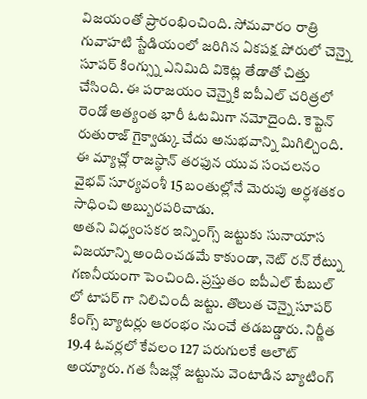విజయంతో ప్రారంభించింది. సోమవారం రాత్రి గువాహటి స్టేడియంలో జరిగిన ఏకపక్ష పోరులో చెన్నై సూపర్ కింగ్స్ను ఎనిమిది వికెట్ల తేడాతో చిత్తు చేసింది. ఈ పరాజయం చెన్నైకి ఐపీఎల్ చరిత్రలో రెండో అత్యంత భారీ ఓటమిగా నమోదైంది. కెప్టెన్ రుతురాజ్ గైక్వాడ్కు చేదు అనుభవాన్ని మిగిల్చింది. ఈ మ్యాచ్లో రాజస్థాన్ తరఫున యువ సంచలనం వైభవ్ సూర్యవంశీ 15 బంతుల్లోనే మెరుపు అర్ధశతకం సాధించి అబ్బురపరిచాడు.
అతని విధ్వంసకర ఇన్నింగ్స్ జట్టుకు సునాయాస విజయాన్ని అందించడమే కాకుండా, నెట్ రన్ రేట్ను గణనీయంగా పెంచింది. ప్రస్తుతం ఐపీఎల్ టేబుల్ లో టాపర్ గా నిలిచిందీ జట్టు. తొలుత చెన్నై సూపర్ కింగ్స్ బ్యాటర్లు ఆరంభం నుంచే తడబడ్డారు. నిర్ణీత 19.4 ఓవర్లలో కేవలం 127 పరుగులకే ఆలౌట్ అయ్యారు. గత సీజన్లో జట్టును వెంటాడిన బ్యాటింగ్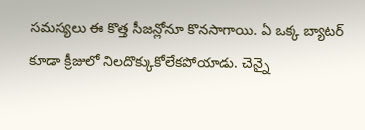సమస్యలు ఈ కొత్త సీజన్లోనూ కొనసాగాయి. ఏ ఒక్క బ్యాటర్ కూడా క్రీజులో నిలదొక్కుకోలేకపోయాడు. చెన్నై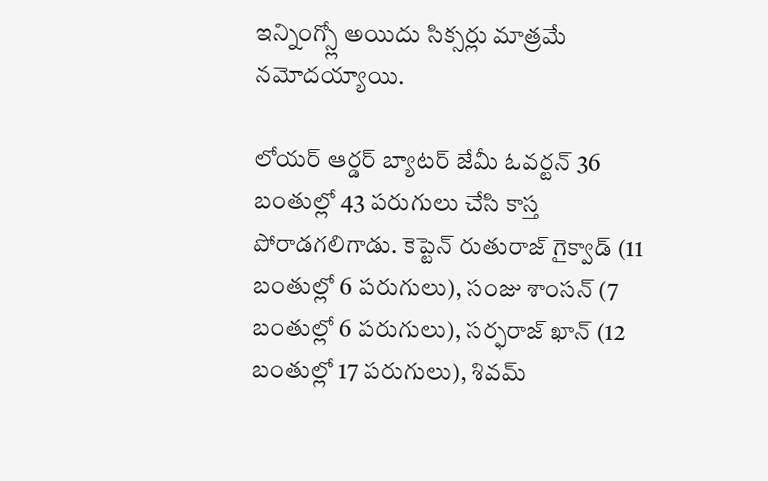ఇన్నింగ్స్లో అయిదు సిక్సర్లు మాత్రమే నమోదయ్యాయి.

లోయర్ ఆర్డర్ బ్యాటర్ జేమీ ఓవర్టన్ 36 బంతుల్లో 43 పరుగులు చేసి కాస్త పోరాడగలిగాడు. కెప్టెన్ రుతురాజ్ గైక్వాడ్ (11 బంతుల్లో 6 పరుగులు), సంజు శాంసన్ (7 బంతుల్లో 6 పరుగులు), సర్ఫరాజ్ ఖాన్ (12 బంతుల్లో 17 పరుగులు), శివమ్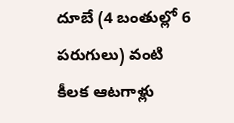దూబే (4 బంతుల్లో 6 పరుగులు) వంటి కీలక ఆటగాళ్లు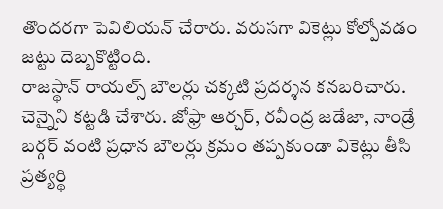తొందరగా పెవిలియన్ చేరారు. వరుసగా వికెట్లు కోల్పోవడం జట్టు దెబ్బకొట్టింది.
రాజస్థాన్ రాయల్స్ బౌలర్లు చక్కటి ప్రదర్శన కనబరిచారు. చెన్నైని కట్టడి చేశారు. జోఫ్రా ఆర్చర్, రవీంద్ర జడేజా, నాండ్రే బర్గర్ వంటి ప్రధాన బౌలర్లు క్రమం తప్పకుండా వికెట్లు తీసి ప్రత్యర్థి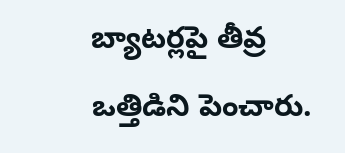బ్యాటర్లపై తీవ్ర ఒత్తిడిని పెంచారు.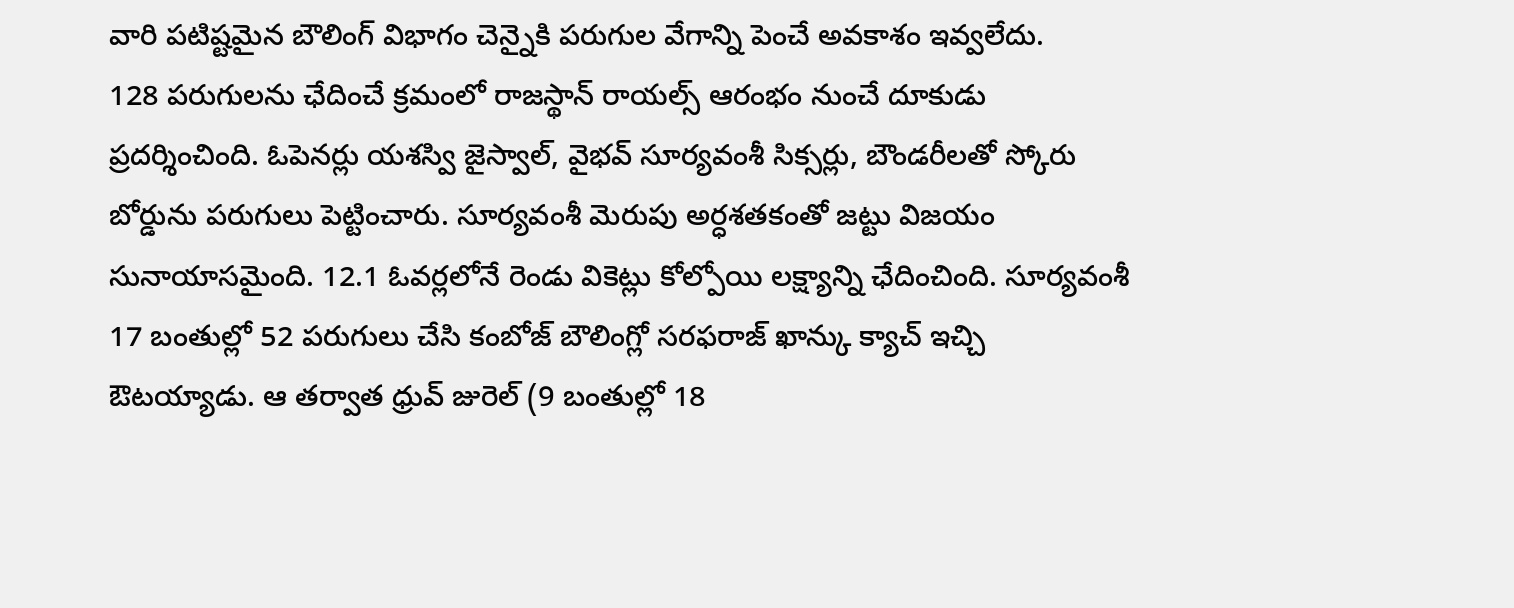వారి పటిష్టమైన బౌలింగ్ విభాగం చెన్నైకి పరుగుల వేగాన్ని పెంచే అవకాశం ఇవ్వలేదు.
128 పరుగులను ఛేదించే క్రమంలో రాజస్థాన్ రాయల్స్ ఆరంభం నుంచే దూకుడు ప్రదర్శించింది. ఓపెనర్లు యశస్వి జైస్వాల్, వైభవ్ సూర్యవంశీ సిక్సర్లు, బౌండరీలతో స్కోరు బోర్డును పరుగులు పెట్టించారు. సూర్యవంశీ మెరుపు అర్ధశతకంతో జట్టు విజయం సునాయాసమైంది. 12.1 ఓవర్లలోనే రెండు వికెట్లు కోల్పోయి లక్ష్యాన్ని ఛేదించింది. సూర్యవంశీ 17 బంతుల్లో 52 పరుగులు చేసి కంబోజ్ బౌలింగ్లో సరఫరాజ్ ఖాన్కు క్యాచ్ ఇచ్చి ఔటయ్యాడు. ఆ తర్వాత ధ్రువ్ జురెల్ (9 బంతుల్లో 18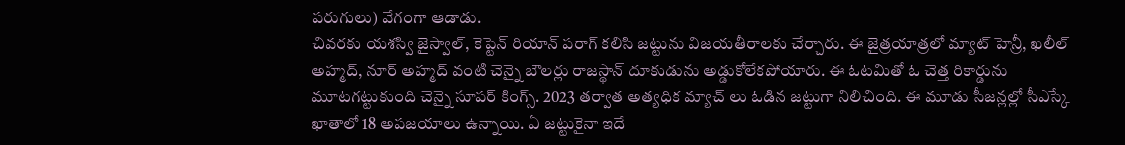పరుగులు) వేగంగా ఆడాడు.
చివరకు యశస్వి జైస్వాల్, కెప్టెన్ రియాన్ పరాగ్ కలిసి జట్టును విజయతీరాలకు చేర్చారు. ఈ జైత్రయాత్రలో మ్యాట్ హెన్రీ, ఖలీల్ అహ్మద్, నూర్ అహ్మద్ వంటి చెన్నై బౌలర్లు రాజస్థాన్ దూకుడును అడ్డుకోలేకపోయారు. ఈ ఓటమితో ఓ చెత్త రికార్డును మూటగట్టుకుంది చెన్నై సూపర్ కింగ్స్. 2023 తర్వాత అత్యధిక మ్యాచ్ లు ఓడిన జట్టుగా నిలిచింది. ఈ మూడు సీజన్లల్లో సీఎస్కే ఖాతాలో 18 అపజయాలు ఉన్నాయి. ఏ జట్టుకైనా ఇదే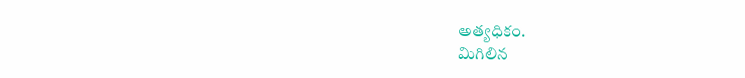అత్యధికం.
మిగిలిన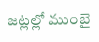జట్లల్లో ముంబై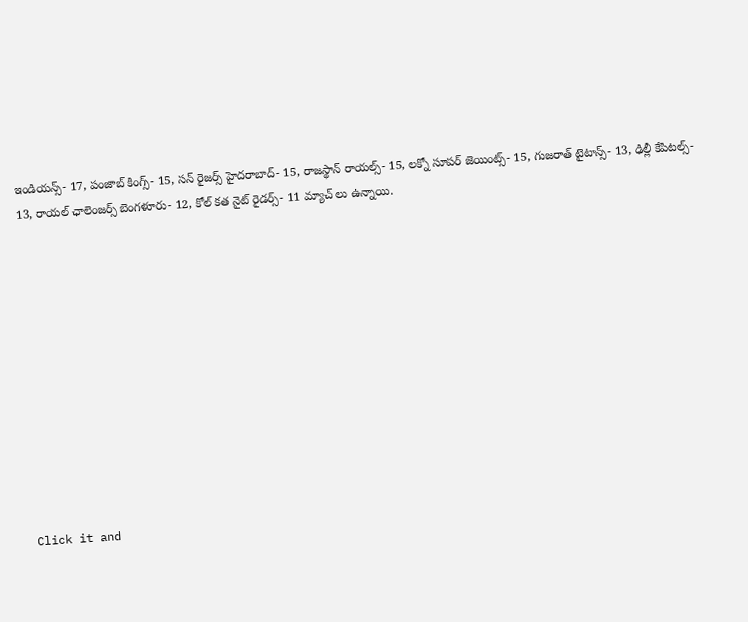ఇండియన్స్- 17, పంజాబ్ కింగ్స్- 15, సన్ రైజర్స్ హైదరాబాద్- 15, రాజస్థాన్ రాయల్స్- 15, లక్నో సూపర్ జెయింట్స్- 15, గుజరాత్ టైటాన్స్- 13, ఢిల్లీ కేపిటల్స్- 13, రాయల్ ఛాలెంజర్స్ బెంగళూరు- 12, కోల్ కత నైట్ రైడర్స్- 11 మ్యాచ్ లు ఉన్నాయి.












Click it and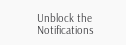Unblock the Notifications